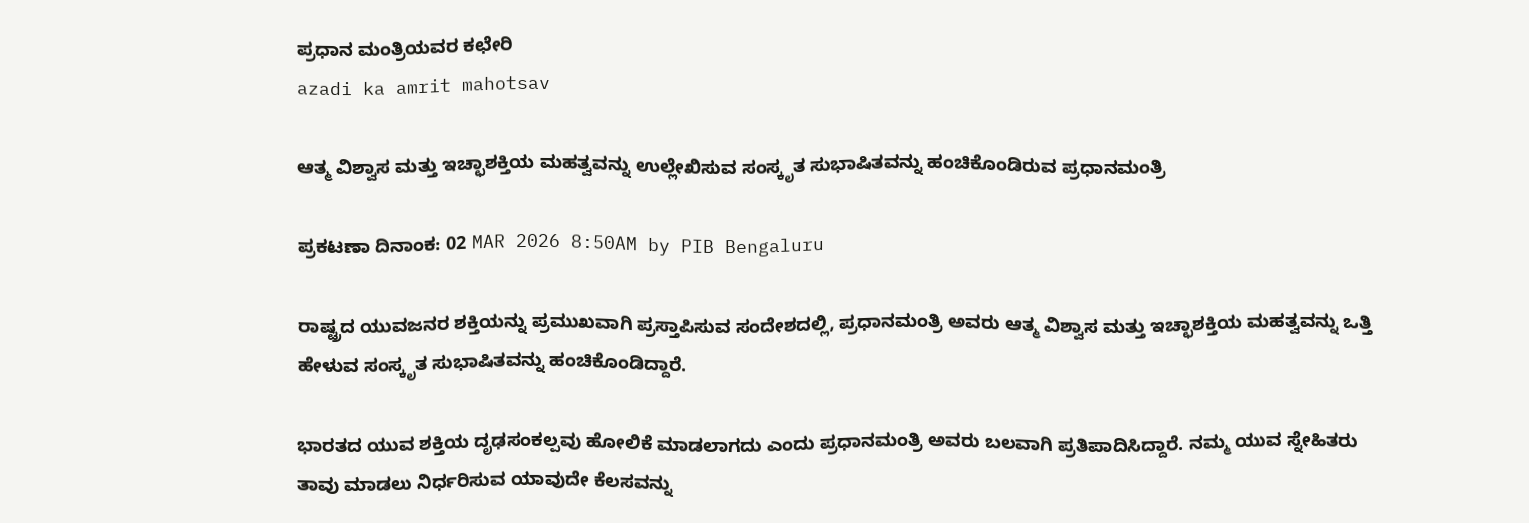ಪ್ರಧಾನ ಮಂತ್ರಿಯವರ ಕಛೇರಿ
azadi ka amrit mahotsav

ಆತ್ಮ ವಿಶ್ವಾಸ ಮತ್ತು ಇಚ್ಛಾಶಕ್ತಿಯ ಮಹತ್ವವನ್ನು ಉಲ್ಲೇಖಿಸುವ ಸಂಸ್ಕೃತ ಸುಭಾಷಿತವನ್ನು ಹಂಚಿಕೊಂಡಿರುವ ಪ್ರಧಾನಮಂತ್ರಿ

ಪ್ರಕಟಣಾ ದಿನಾಂಕ: 02 MAR 2026 8:50AM by PIB Bengaluru

ರಾಷ್ಟ್ರದ ಯುವಜನರ ಶಕ್ತಿಯನ್ನು ಪ್ರಮುಖವಾಗಿ ಪ್ರಸ್ತಾಪಿಸುವ ಸಂದೇಶದಲ್ಲಿ, ಪ್ರಧಾನಮಂತ್ರಿ ಅವರು ಆತ್ಮ ವಿಶ್ವಾಸ ಮತ್ತು ಇಚ್ಛಾಶಕ್ತಿಯ ಮಹತ್ವವನ್ನು ಒತ್ತಿ ಹೇಳುವ ಸಂಸ್ಕೃತ ಸುಭಾಷಿತವನ್ನು ಹಂಚಿಕೊಂಡಿದ್ದಾರೆ.

ಭಾರತದ ಯುವ ಶಕ್ತಿಯ ದೃಢಸಂಕಲ್ಪವು ಹೋಲಿಕೆ ಮಾಡಲಾಗದು ಎಂದು ಪ್ರಧಾನಮಂತ್ರಿ ಅವರು ಬಲವಾಗಿ ಪ್ರತಿಪಾದಿಸಿದ್ದಾರೆ. ನಮ್ಮ ಯುವ ಸ್ನೇಹಿತರು ತಾವು ಮಾಡಲು ನಿರ್ಧರಿಸುವ ಯಾವುದೇ ಕೆಲಸವನ್ನು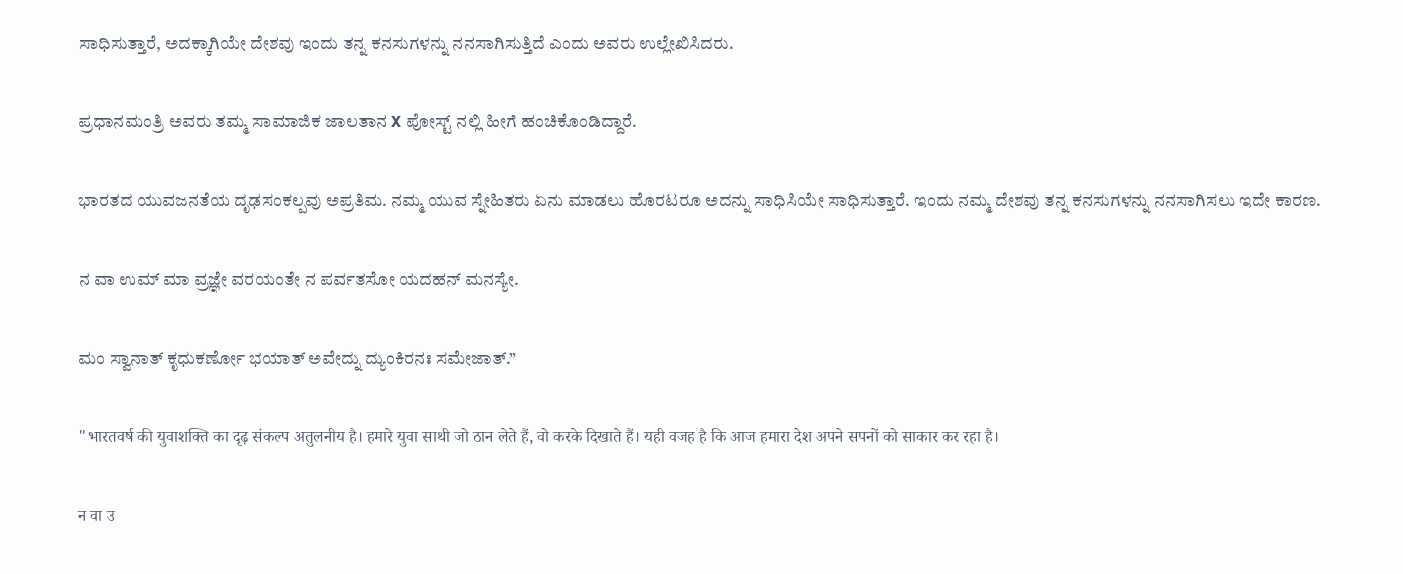ಸಾಧಿಸುತ್ತಾರೆ, ಅದಕ್ಕಾಗಿಯೇ ದೇಶವು ಇಂದು ತನ್ನ ಕನಸುಗಳನ್ನು ನನಸಾಗಿಸುತ್ತಿದೆ ಎಂದು ಅವರು ಉಲ್ಲೇಖಿಸಿದರು.

ಪ್ರಧಾನಮಂತ್ರಿ ಅವರು ತಮ್ಮ ಸಾಮಾಜಿಕ ಜಾಲತಾನ X ಪೋಸ್ಟ್ ನಲ್ಲಿ ಹೀಗೆ ಹಂಚಿಕೊಂಡಿದ್ದಾರೆ.

ಭಾರತದ ಯುವಜನತೆಯ ದೃಢಸಂಕಲ್ಪವು ಅಪ್ರತಿಮ. ನಮ್ಮ ಯುವ ಸ್ನೇಹಿತರು ಏನು ಮಾಡಲು ಹೊರಟರೂ ಅದನ್ನು ಸಾಧಿಸಿಯೇ ಸಾಧಿಸುತ್ತಾರೆ. ಇಂದು ನಮ್ಮ ದೇಶವು ತನ್ನ ಕನಸುಗಳನ್ನು ನನಸಾಗಿಸಲು ಇದೇ ಕಾರಣ.

ನ ವಾ ಉಮ್ ಮಾ ವ್ರಜ್ಞೇ ವರಯಂತೇ ನ ಪರ್ವತಸೋ ಯದಹನ್ ಮನಸ್ಯೇ.

ಮಂ ಸ್ವಾನಾತ್ ಕೃಧುಕರ್ಣೋ ಭಯಾತ್ ಅವೇದ್ನು ದ್ಯುಂಕಿರನಃ ಸಮೇಜಾತ್.”

"भारतवर्ष की युवाशक्ति का दृढ़ संकल्प अतुलनीय है। हमारे युवा साथी जो ठान लेते हैं, वो करके दिखाते हैं। यही वजह है कि आज हमारा देश अपने सपनों को साकार कर रहा है।

न वा उ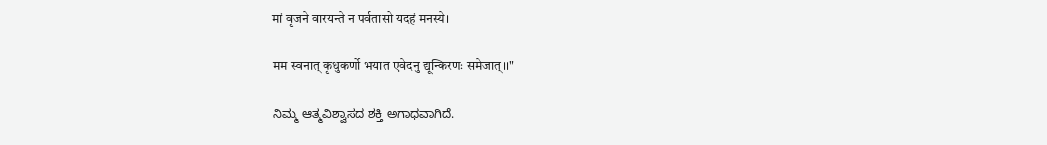मां वृजने वारयन्ते न पर्वतासो यदहं मनस्ये।

मम स्वनात् कृधुकर्णो भयात एवेदनु द्यून्किरणः समेजात्।।"

ನಿಮ್ಮ ಆತ್ಮವಿಶ್ವಾಸದ ಶಕ್ತಿ ಅಗಾಧವಾಗಿದೆ.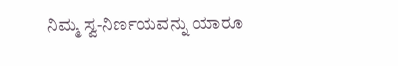ನಿಮ್ಮ ಸ್ವ-ನಿರ್ಣಯವನ್ನು ಯಾರೂ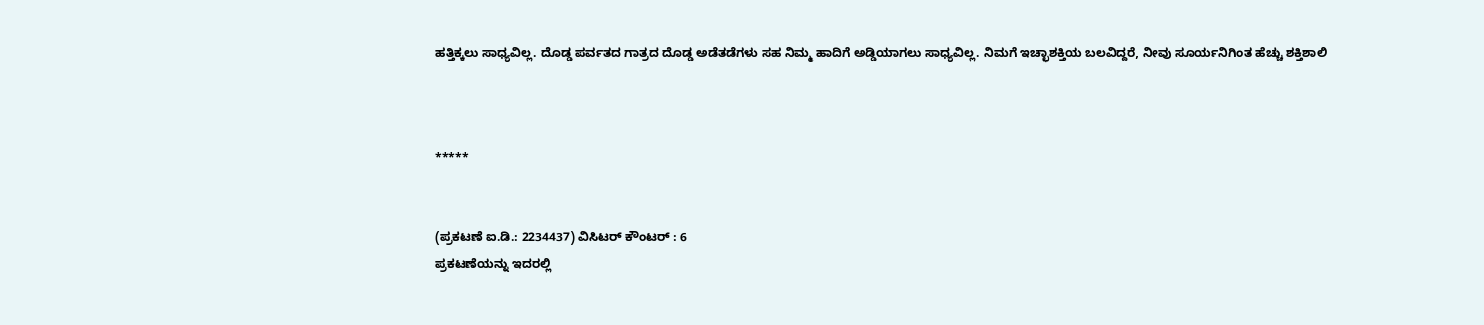ಹತ್ತಿಕ್ಕಲು ಸಾಧ್ಯವಿಲ್ಲ. ದೊಡ್ಡ ಪರ್ವತದ ಗಾತ್ರದ ದೊಡ್ಡ ಅಡೆತಡೆಗಳು ಸಹ ನಿಮ್ಮ ಹಾದಿಗೆ ಅಡ್ಡಿಯಾಗಲು ಸಾಧ್ಯವಿಲ್ಲ. ನಿಮಗೆ ಇಚ್ಛಾಶಕ್ತಿಯ ಬಲವಿದ್ದರೆ, ನೀವು ಸೂರ್ಯನಿಗಿಂತ ಹೆಚ್ಚು ಶಕ್ತಿಶಾಲಿ



*****


(ಪ್ರಕಟಣೆ ಐ.ಡಿ.: 2234437) ವಿಸಿಟರ್ ಕೌಂಟರ್ : 6
ಪ್ರಕಟಣೆಯನ್ನು ಇದರಲ್ಲಿ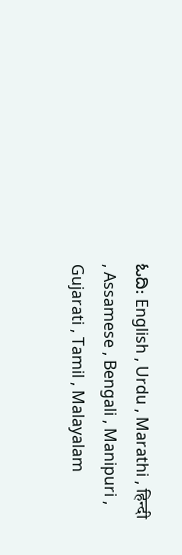ಓದಿ: English , Urdu , Marathi , हिन्दी , Assamese , Bengali , Manipuri , Gujarati , Tamil , Malayalam